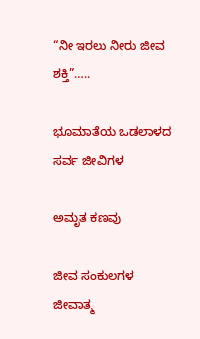“ನೀ ಇರಲು ನೀರು ಜೀವ ಶಕ್ತಿ”…..

ಭೂಮಾತೆಯ ಒಡಲಾಳದ ಸರ್ವ ಜೀವಿಗಳ

ಅಮೃತ ಕಣವು

ಜೀವ ಸಂಕುಲಗಳ ಜೀವಾತ್ಮ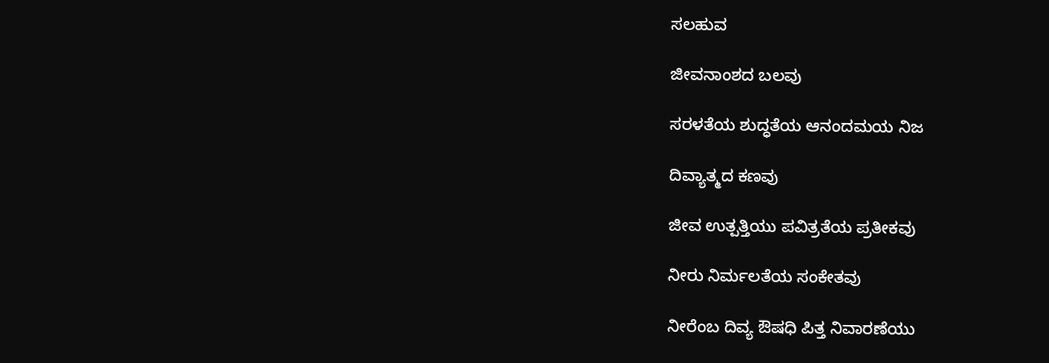ಸಲಹುವ

ಜೀವನಾಂಶದ ಬಲವು

ಸರಳತೆಯ ಶುದ್ಧತೆಯ ಆನಂದಮಯ ನಿಜ

ದಿವ್ಯಾತ್ಮದ ಕಣವು

ಜೀವ ಉತ್ಪತ್ತಿಯು ಪವಿತ್ರತೆಯ ಪ್ರತೀಕವು

ನೀರು ನಿರ್ಮಲತೆಯ ಸಂಕೇತವು

ನೀರೆಂಬ ದಿವ್ಯ ಔಷಧಿ ಪಿತ್ತ ನಿವಾರಣೆಯು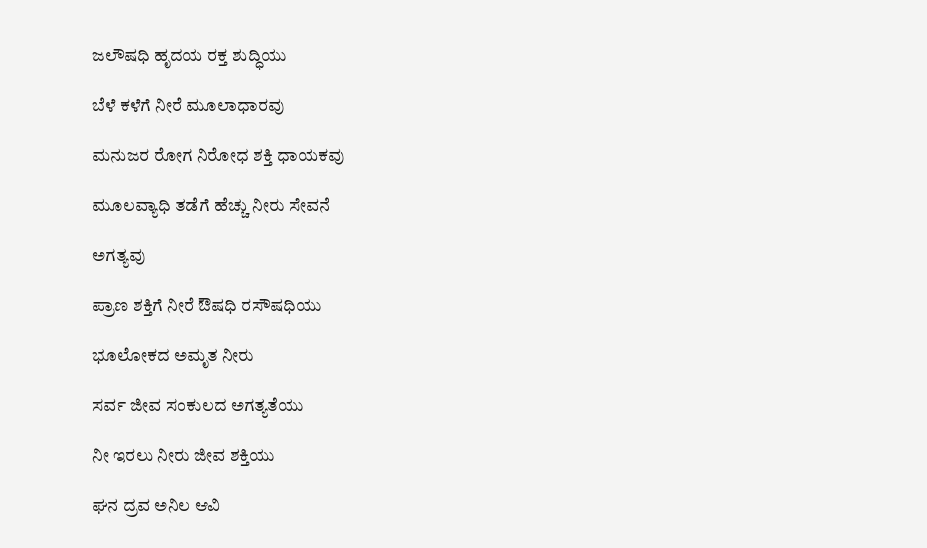ಜಲೌಷಧಿ ಹೃದಯ ರಕ್ತ ಶುದ್ಧಿಯು

ಬೆಳೆ ಕಳೆಗೆ ನೀರೆ ಮೂಲಾಧಾರವು

ಮನುಜರ ರೋಗ ನಿರೋಧ ಶಕ್ತಿ ಧಾಯಕವು

ಮೂಲವ್ಯಾಧಿ ತಡೆಗೆ ಹೆಚ್ಚು ನೀರು ಸೇವನೆ

ಅಗತ್ಯವು

ಪ್ರಾಣ ಶಕ್ತಿಗೆ ನೀರೆ ಔಷಧಿ ರಸೌಷಧಿಯು

ಭೂಲೋಕದ ಅಮೃತ ನೀರು

ಸರ್ವ ಜೀವ ಸಂಕುಲದ ಅಗತ್ಯತೆಯು

ನೀ ಇರಲು ನೀರು ಜೀವ ಶಕ್ತಿಯು

ಘನ ದ್ರವ ಅನಿಲ ಆವಿ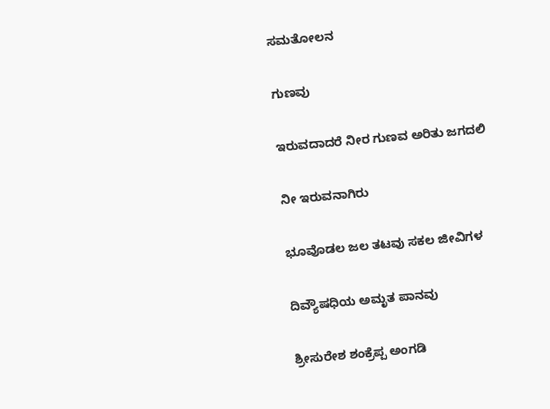ಸಮತೋಲನ

ಗುಣವು

ಇರುವದಾದರೆ ನೀರ ಗುಣವ ಅರಿತು ಜಗದಲಿ

ನೀ ಇರುವನಾಗಿರು

ಭೂವೊಡಲ ಜಲ ತಟವು ಸಕಲ ಜೀವಿಗಳ

ದಿವ್ಯೌಷಧಿಯ ಅಮೃತ ಪಾನವು

ಶ್ರೀಸುರೇಶ ಶಂಕ್ರೆಪ್ಪ ಅಂಗಡಿ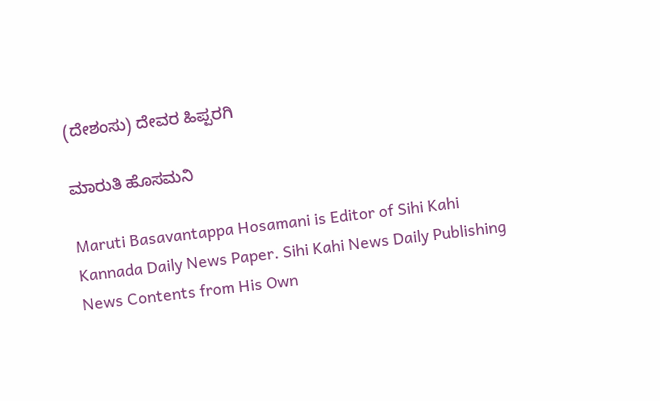(ದೇಶಂಸು) ದೇವರ ಹಿಪ್ಪರಗಿ

ಮಾರುತಿ ಹೊಸಮನಿ

Maruti Basavantappa Hosamani is Editor of Sihi Kahi Kannada Daily News Paper. Sihi Kahi News Daily Publishing News Contents from His Own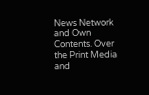News Network and Own Contents. Over the Print Media and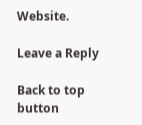Website.

Leave a Reply

Back to top button